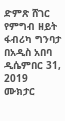ድምጽ ሸገር የምግብ ዘይት ፋብሪካ ግንባታ በአዲስ አበባ ዲሴምበር 31, 2019 ሙክታር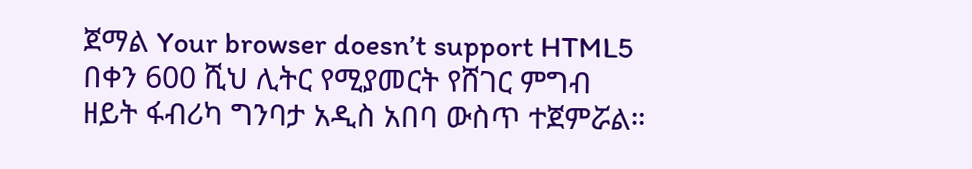ጀማል Your browser doesn’t support HTML5 በቀን 600 ሺህ ሊትር የሚያመርት የሸገር ምግብ ዘይት ፋብሪካ ግንባታ አዲስ አበባ ውስጥ ተጀምሯል።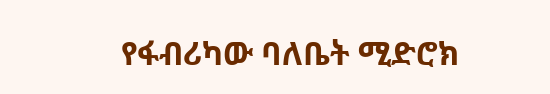የፋብሪካው ባለቤት ሚድሮክ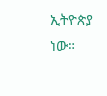ኢትዮጵያ ነው።